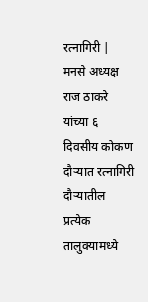रत्नागिरी | मनसे अध्यक्ष राज ठाकरे यांच्या ६ दिवसीय कोकण दौऱ्यात रत्नागिरी दौऱ्यातील प्रत्येक तालुक्यामध्ये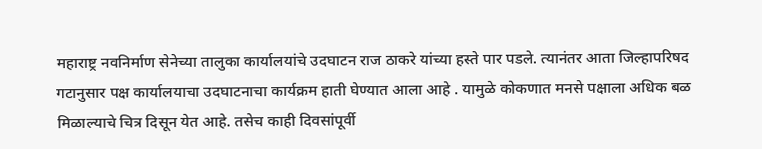महाराष्ट्र नवनिर्माण सेनेच्या तालुका कार्यालयांचे उदघाटन राज ठाकरे यांच्या हस्ते पार पडले. त्यानंतर आता जिल्हापरिषद गटानुसार पक्ष कार्यालयाचा उदघाटनाचा कार्यक्रम हाती घेण्यात आला आहे . यामुळे कोकणात मनसे पक्षाला अधिक बळ मिळाल्याचे चित्र दिसून येत आहे. तसेच काही दिवसांपूर्वी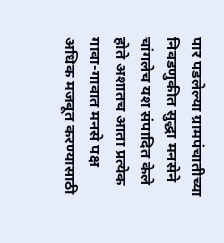पार पडलेल्या ग्रामपंचातीच्या निवडणुकीत सुद्धा मनसेने चांगलेच यश संपादित केले होते अशातच आता प्रत्येक गावा-गावात मनसे पक्ष अधिक मजबूत करण्यासाठी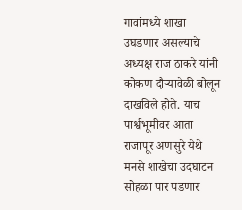गावांमध्ये शाखा उघडणार असल्याचे अध्यक्ष राज ठाकरे यांनी कोकण दौऱ्यावेळी बोलून दाखविले होते. याच पार्श्वभूमीवर आता राजापूर अणसुरे येथे मनसे शाखेचा उदघाटन सोहळा पार पडणार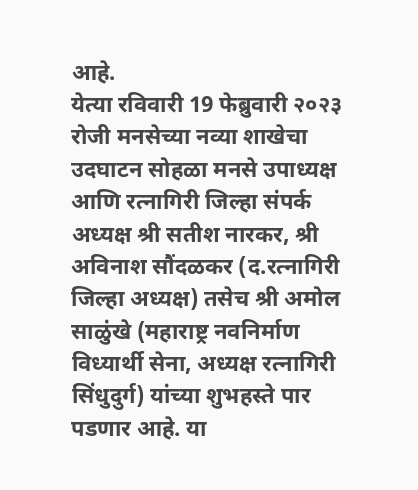आहे.
येत्या रविवारी 19 फेब्रुवारी २०२३ रोजी मनसेच्या नव्या शाखेचा उदघाटन सोहळा मनसे उपाध्यक्ष आणि रत्नागिरी जिल्हा संपर्क अध्यक्ष श्री सतीश नारकर, श्री अविनाश सौंदळकर (द.रत्नागिरी जिल्हा अध्यक्ष) तसेच श्री अमोल साळुंखे (महाराष्ट्र नवनिर्माण विध्यार्थी सेना, अध्यक्ष रत्नागिरी सिंधुदुर्ग) यांच्या शुभहस्ते पार पडणार आहे. या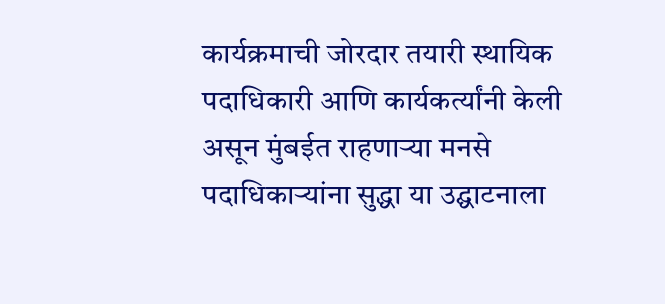कार्यक्रमाची जोरदार तयारी स्थायिक पदाधिकारी आणि कार्यकर्त्यांनी केली असून मुंबईत राहणाऱ्या मनसे पदाधिकाऱ्यांना सुद्धा या उद्घाटनाला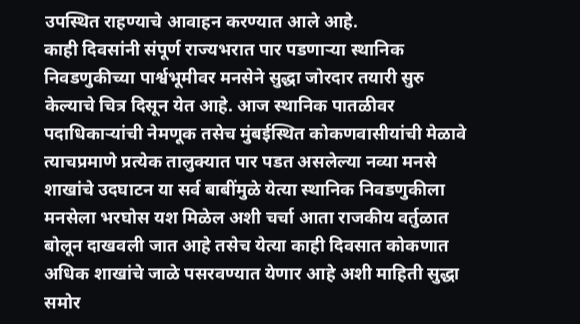उपस्थित राहण्याचे आवाहन करण्यात आले आहे.
काही दिवसांनी संपूर्ण राज्यभरात पार पडणाऱ्या स्थानिक निवडणुकीच्या पार्श्वभूमीवर मनसेने सुद्धा जोरदार तयारी सुरु केल्याचे चित्र दिसून येत आहे. आज स्थानिक पातळीवर पदाधिकाऱ्यांची नेमणूक तसेच मुंबईस्थित कोकणवासीयांची मेळावे त्याचप्रमाणे प्रत्येक तालुक्यात पार पडत असलेल्या नव्या मनसे शाखांचे उदघाटन या सर्व बाबींमुळे येत्या स्थानिक निवडणुकीला मनसेला भरघोस यश मिळेल अशी चर्चा आता राजकीय वर्तुळात बोलून दाखवली जात आहे तसेच येत्या काही दिवसात कोकणात अधिक शाखांचे जाळे पसरवण्यात येणार आहे अशी माहिती सुद्धा समोर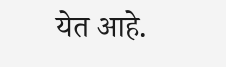येत आहे.